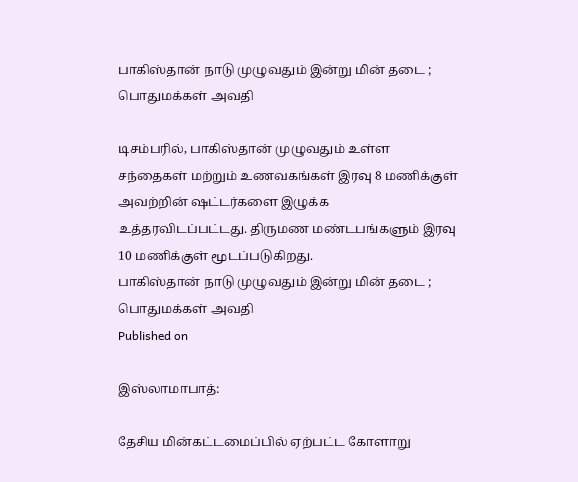பாகிஸ்தான் நாடு முழுவதும் இன்று மின் தடை ; பொதுமக்கள் அவதி

டிசம்பரில், பாகிஸ்தான் முழுவதும் உள்ள சந்தைகள் மற்றும் உணவகங்கள் இரவு 8 மணிக்குள் அவற்றின் ஷட்டர்களை இழுக்க உத்தரவிடப்பட்டது. திருமண மண்டபங்களும் இரவு 10 மணிக்குள் மூடப்படுகிறது.
பாகிஸ்தான் நாடு முழுவதும் இன்று மின் தடை ; பொதுமக்கள் அவதி
Published on

இஸ்லாமாபாத்:

தேசிய மின்கட்டமைப்பில் ஏற்பட்ட கோளாறு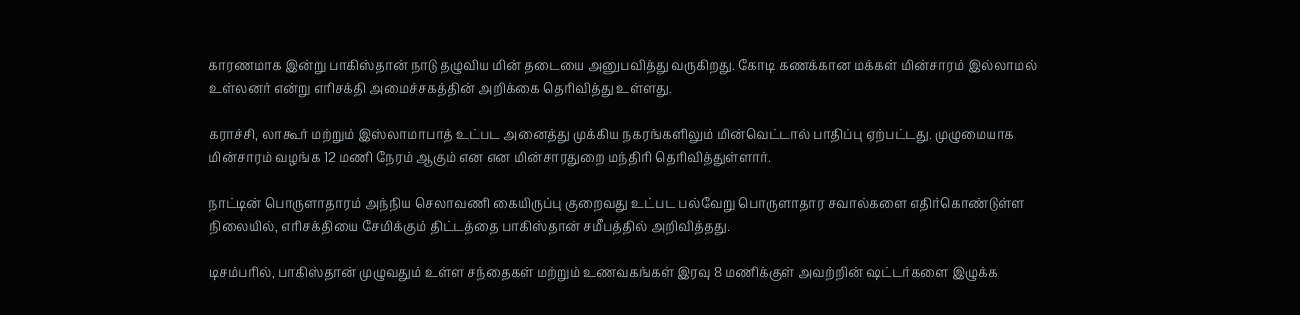காரணமாக இன்று பாகிஸ்தான் நாடு தழுவிய மின் தடையை அனுபவித்து வருகிறது. கோடி கணக்கான மக்கள் மின்சாரம் இல்லாமல் உள்லனர் என்று எரிசக்தி அமைச்சகத்தின் அறிக்கை தெரிவித்து உள்ளது.

கராச்சி, லாகூர் மற்றும் இஸ்லாமாபாத் உட்பட அனைத்து முக்கிய நகரங்களிலும் மின்வெட்டால் பாதிப்பு ஏற்பட்டது. முழுமையாக மின்சாரம் வழங்க 12 மணி நேரம் ஆகும் என என மின்சாரதுறை மந்திரி தெரிவித்துள்ளார்.

நாட்டின் பொருளாதாரம் அந்நிய செலாவணி கையிருப்பு குறைவது உட்பட பல்வேறு பொருளாதார சவால்களை எதிர்கொண்டுள்ள நிலையில், எரிசக்தியை சேமிக்கும் திட்டத்தை பாகிஸ்தான் சமீபத்தில் அறிவித்தது.

டிசம்பரில், பாகிஸ்தான் முழுவதும் உள்ள சந்தைகள் மற்றும் உணவகங்கள் இரவு 8 மணிக்குள் அவற்றின் ஷட்டர்களை இழுக்க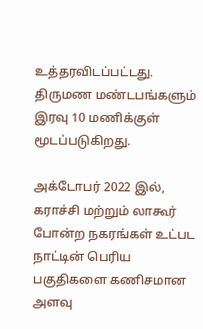உத்தரவிடப்பட்டது. திருமண மண்டபங்களும் இரவு 10 மணிக்குள் மூடப்படுகிறது.

அக்டோபர் 2022 இல், கராச்சி மற்றும் லாகூர் போன்ற நகரங்கள் உட்பட நாட்டின் பெரிய பகுதிகளை கணிசமான அளவு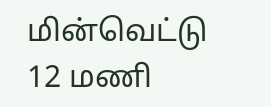மின்வெட்டு 12 மணி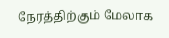நேரத்திற்கும் மேலாக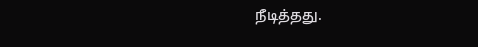நீடித்தது.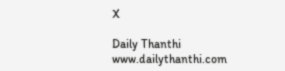X

Daily Thanthi
www.dailythanthi.com